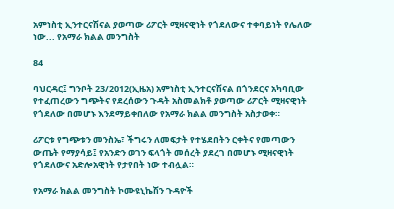አምነስቲ ኢንተርናሽናል ያወጣው ሪፖርት ሚዛናዊነት የጎደለውና ተቀባይነት የሌለው ነው... የአማራ ክልል መንግስት

84

ባህርዳር፤ ግንቦት 23/2012(ኢዜአ) አምነስቲ ኢንተርናሽናል በጎንደርና አካባቢው የተፈጠረውን ግጭትና የደረሰውን ጉዳት አስመልክቶ ያወጣው ሪፖርት ሚዛናዊነት የጎደለው በመሆኑ እንደማይቀበለው የአማራ ክልል መንግስት አስታወቀ።

ሪፖርቱ የግጭቱን መንስኤ፣ ችግሩን ለመፍታት የተሄደበትን ርቀትና የመጣውን ውጤት የማያሳይ፤ የአንድን ወገን ፍላጎት መሰረት ያደረገ በመሆኑ ሚዛናዊነት የጎደለውና አድሎአዊነት የታየበት ነው ተብሏል።

የአማራ ክልል መንግስት ኮሙዩኒኬሽን ጉዳዮች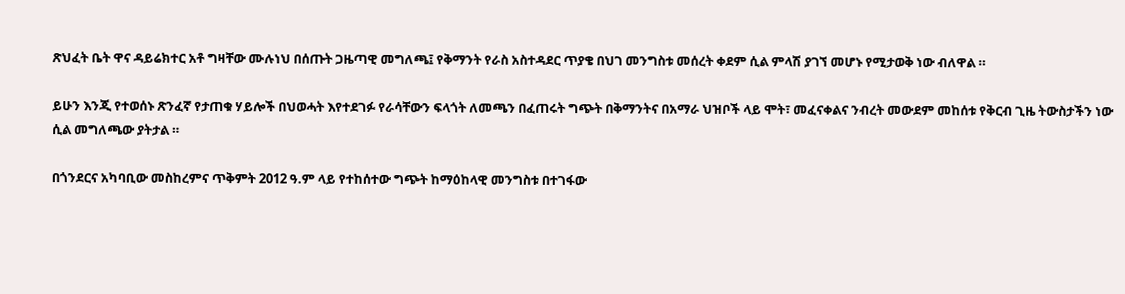ጽህፈት ቤት ዋና ዳይሬክተር አቶ ግዛቸው ሙሉነህ በሰጡት ጋዜጣዊ መግለጫ፤ የቅማንት የራስ አስተዳደር ጥያቄ በህገ መንግስቱ መሰረት ቀደም ሲል ምላሽ ያገኘ መሆኑ የሚታወቅ ነው ብለዋል ።

ይሁን እንጂ የተወሰኑ ጽንፈኛ የታጠቁ ሃይሎች በህወሓት እየተደገፉ የራሳቸውን ፍላጎት ለመጫን በፈጠሩት ግጭት በቅማንትና በአማራ ህዝቦች ላይ ሞት፣ መፈናቀልና ንብረት መውደም መከሰቱ የቅርብ ጊዜ ትውስታችን ነው ሲል መግለጫው ያትታል ።

በጎንደርና አካባቢው መስከረምና ጥቅምት 2012 ዓ.ም ላይ የተከሰተው ግጭት ከማዕከላዊ መንግስቱ በተገፋው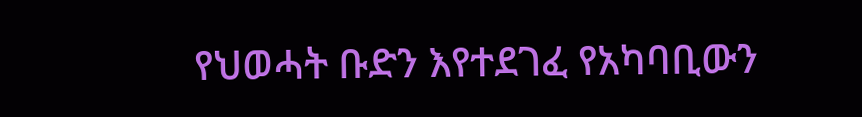የህወሓት ቡድን እየተደገፈ የአካባቢውን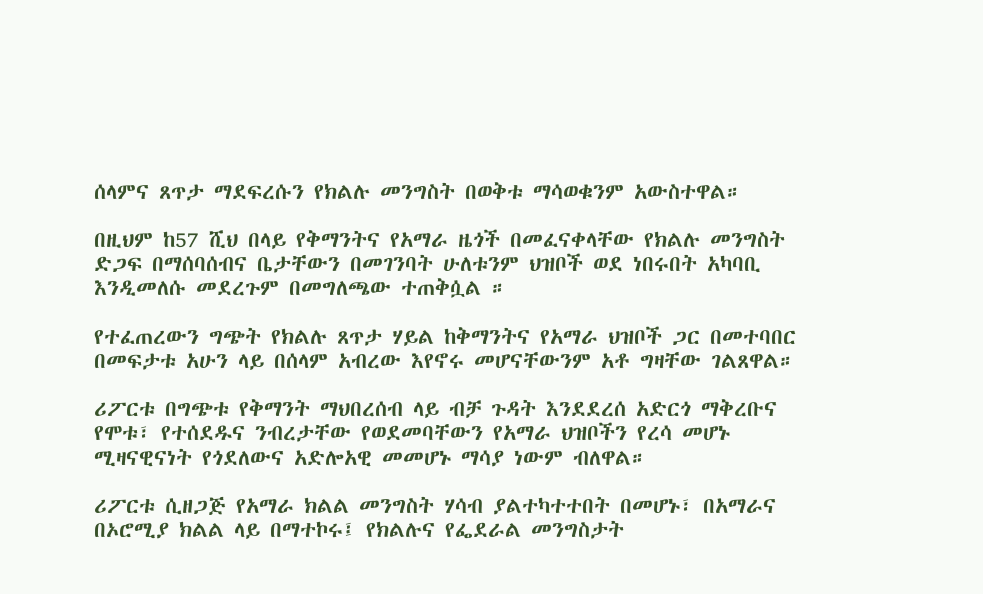ሰላምና ጸጥታ ማደፍረሱን የክልሉ መንግስት በወቅቱ ማሳወቁንም አውስተዋል።

በዚህም ከ57 ሺህ በላይ የቅማንትና የአማራ ዜጎች በመፈናቀላቸው የክልሉ መንግስት ድጋፍ በማሰባሰብና ቤታቸውን በመገንባት ሁለቱንም ህዝቦች ወደ ነበሩበት አካባቢ እንዲመለሱ መደረጉም በመግለጫው ተጠቅሷል ።

የተፈጠረውን ግጭት የክልሉ ጸጥታ ሃይል ከቅማንትና የአማራ ህዝቦች ጋር በመተባበር በመፍታቱ አሁን ላይ በሰላም አብረው እየኖሩ መሆናቸውንም አቶ ግዛቸው ገልጸዋል።

ሪፖርቱ በግጭቱ የቅማንት ማህበረሰብ ላይ ብቻ ጉዳት እንደደረሰ አድርጎ ማቅረቡና የሞቱ፣ የተሰደዱና ንብረታቸው የወደመባቸውን የአማራ ህዝቦችን የረሳ መሆኑ ሚዛናዊናነት የጎደለውና አድሎአዊ መመሆኑ ማሳያ ነውም ብለዋል።

ሪፖርቱ ሲዘጋጅ የአማራ ክልል መንግስት ሃሳብ ያልተካተተበት በመሆኑ፣ በአማራና በኦሮሚያ ክልል ላይ በማተኮሩ፤ የክልሉና የፌደራል መንግስታት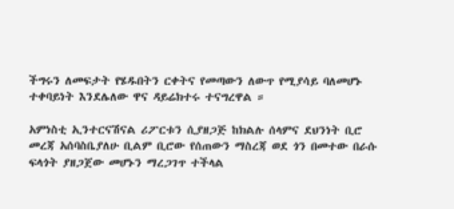ችግሩን ለመፍታት የሄዱበትን ርቀትና የመጣውን ለውጥ የሚያሳይ ባለመሆኑ ተቀባይነት እንደሌለው ዋና ዳይሬክተሩ ተናግረዋል ።

አምነስቲ ኢንተርናሽናል ሪፖርቱን ሲያዘጋጅ ከክልሉ ሰላምና ደህንነት ቢሮ መረጃ አሰባስቤያለሁ ቢልም ቢሮው የሰጠውን ማስረጃ ወደ ጎን በመተው በራሱ ፍላጎት ያዘጋጀው መሆኑን ማረጋገጥ ተችላል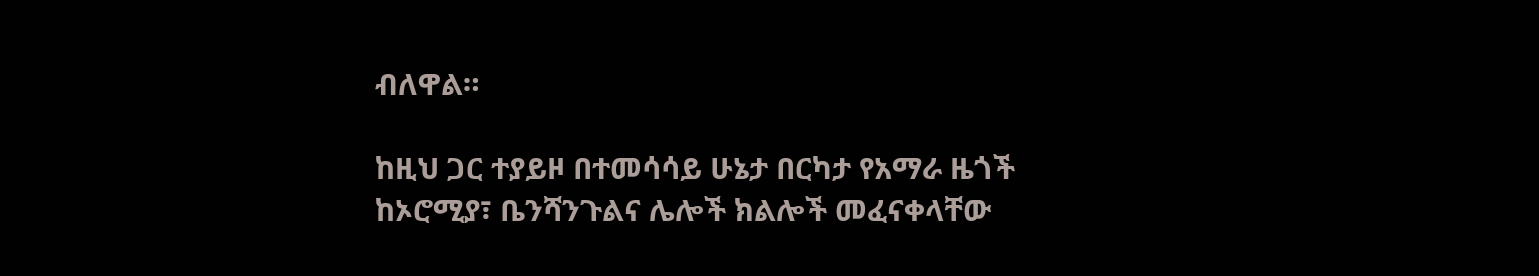ብለዋል።

ከዚህ ጋር ተያይዞ በተመሳሳይ ሁኔታ በርካታ የአማራ ዜጎች ከኦሮሚያ፣ ቤንሻንጉልና ሌሎች ክልሎች መፈናቀላቸው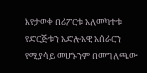እየታወቀ በሪፖርቱ አለመካተቱ የድርጅቱን አድሎአዊ አሰራርን የሚያሳይ መሆኑንም በመግለጫው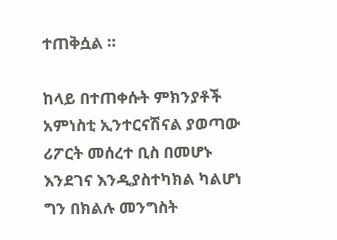ተጠቅሷል ።

ከላይ በተጠቀሱት ምክንያቶች አምነስቲ ኢንተርናሽናል ያወጣው ሪፖርት መሰረተ ቢስ በመሆኑ እንደገና እንዲያስተካክል ካልሆነ ግን በክልሉ መንግስት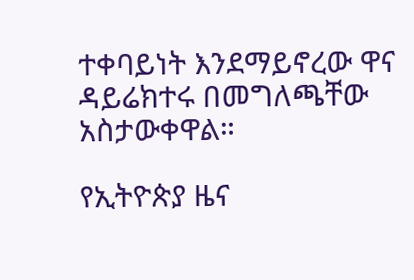ተቀባይነት እንደማይኖረው ዋና ዳይሬክተሩ በመግለጫቸው አስታውቀዋል።

የኢትዮጵያ ዜና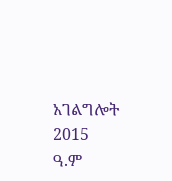አገልግሎት
2015
ዓ.ም